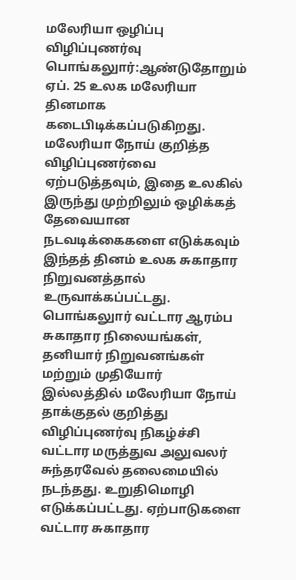மலேரியா ஒழிப்பு விழிப்புணர்வு
பொங்கலுார்:ஆண்டுதோறும் ஏப். 25 உலக மலேரியா தினமாக கடைபிடிக்கப்படுகிறது. மலேரியா நோய் குறித்த விழிப்புணர்வை ஏற்படுத்தவும், இதை உலகில் இருந்து முற்றிலும் ஒழிக்கத் தேவையான நடவடிக்கைகளை எடுக்கவும் இந்தத் தினம் உலக சுகாதார நிறுவனத்தால் உருவாக்கப்பட்டது.
பொங்கலுார் வட்டார ஆரம்ப சுகாதார நிலையங்கள், தனியார் நிறுவனங்கள் மற்றும் முதியோர் இல்லத்தில் மலேரியா நோய் தாக்குதல் குறித்து விழிப்புணர்வு நிகழ்ச்சி வட்டார மருத்துவ அலுவலர் சுந்தரவேல் தலைமையில் நடந்தது. உறுதிமொழி எடுக்கப்பட்டது. ஏற்பாடுகளை வட்டார சுகாதார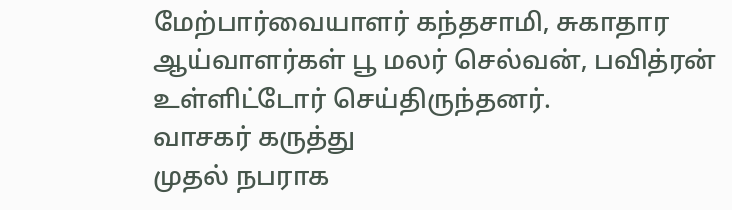மேற்பார்வையாளர் கந்தசாமி, சுகாதார ஆய்வாளர்கள் பூ மலர் செல்வன், பவித்ரன் உள்ளிட்டோர் செய்திருந்தனர்.
வாசகர் கருத்து
முதல் நபராக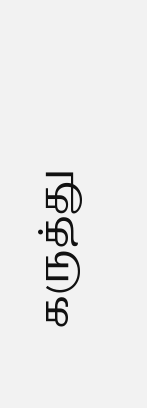கருத்து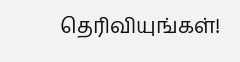தெரிவியுங்கள்!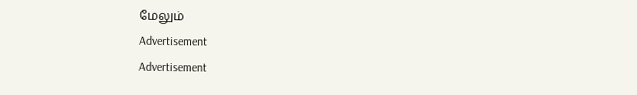மேலும்
Advertisement
Advertisement